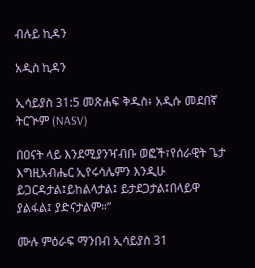ብሉይ ኪዳን

አዲስ ኪዳን

ኢሳይያስ 31:5 መጽሐፍ ቅዱስ፥ አዲሱ መደበኛ ትርጒም (NASV)

በዐናት ላይ እንደሚያንዣብቡ ወፎች፣የሰራዊት ጌታ እግዚአብሔር ኢየሩሳሌምን እንዲሁ ይጋርዳታል፤ይከልላታል፤ ይታደጋታል፤በላይዋ ያልፋል፤ ያድናታልም።”

ሙሉ ምዕራፍ ማንበብ ኢሳይያስ 31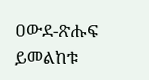ዐውደ-ጽሑፍ ይመልከቱ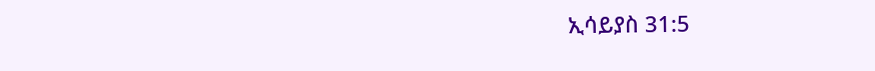ኢሳይያስ 31:5